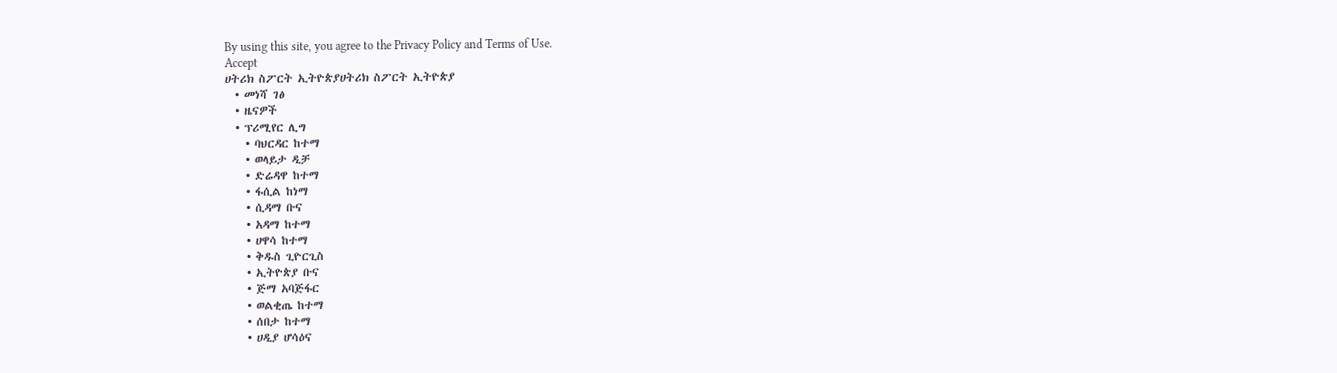By using this site, you agree to the Privacy Policy and Terms of Use.
Accept
ሀትሪክ ስፖርት ኢትዮጵያሀትሪክ ስፖርት ኢትዮጵያ
  • መነሻ ገፅ
  • ዜናዎች
  • ፕሪሚየር ሊግ
    • ባህርዳር ከተማ
    • ወላይታ ዲቻ
    • ድሬዳዋ ከተማ
    • ፋሲል ከነማ
    • ሲዳማ ቡና
    • አዳማ ከተማ
    • ሀዋሳ ከተማ
    • ቅዱስ ጊዮርጊስ
    • ኢትዮጵያ ቡና
    • ጅማ አባጅፋር
    • ወልቂጤ ከተማ
    • ሰበታ ከተማ
    • ሀዲያ ሆሳዕና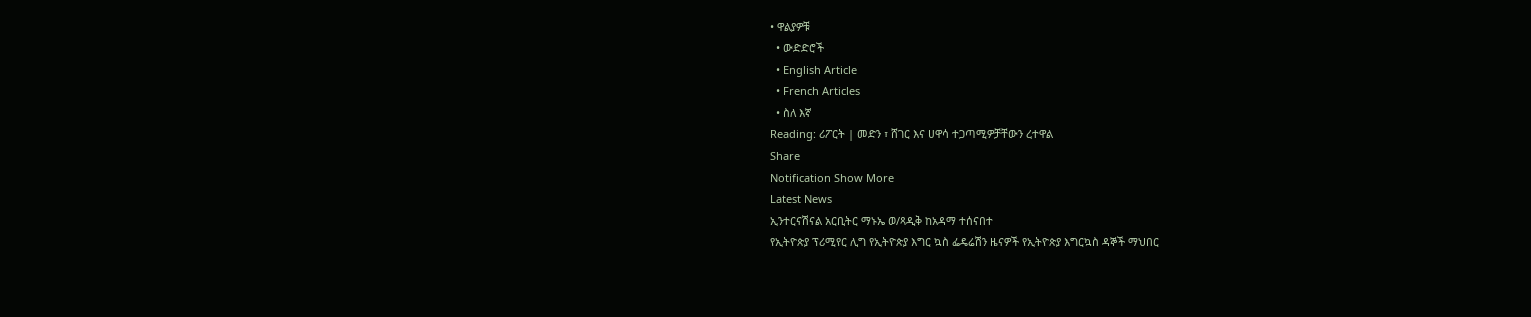• ዋልያዎቹ
  • ውድድሮች
  • English Article
  • French Articles
  • ስለ እኛ
Reading: ሪፖርት | መድን ፣ ሸገር እና ሀዋሳ ተጋጣሚዎቻቸውን ረተዋል
Share
Notification Show More
Latest News
ኢንተርናሽናል አርቢትር ማኑኤ ወ/ጻዲቅ ከአዳማ ተሰናበተ
የኢትዮጵያ ፕሪሚየር ሊግ የኢትዮጵያ እግር ኳስ ፌዴሬሽን ዜናዎች የኢትዮጵያ እግርኳስ ዳኞች ማህበር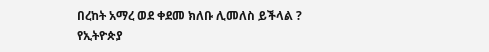በረከት አማረ ወደ ቀደመ ክለቡ ሊመለስ ይችላል ?
የኢትዮጵያ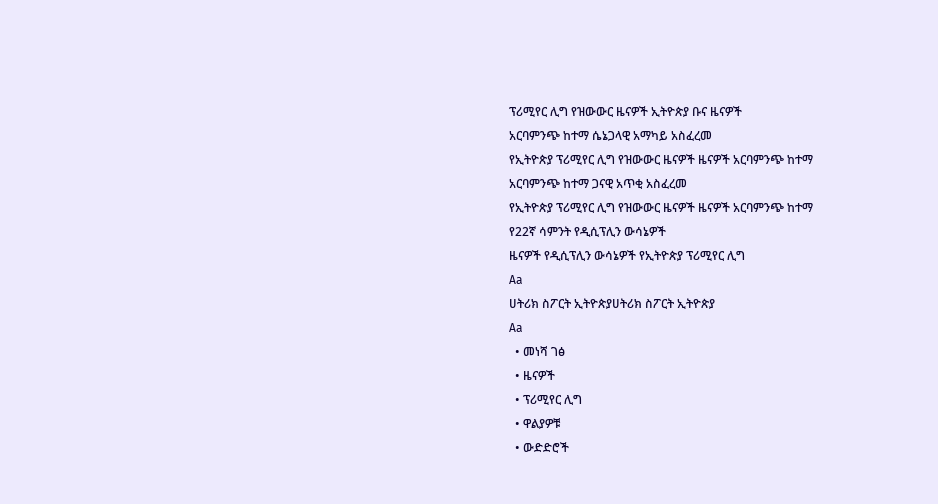ፕሪሚየር ሊግ የዝውውር ዜናዎች ኢትዮጵያ ቡና ዜናዎች
አርባምንጭ ከተማ ሴኔጋላዊ አማካይ አስፈረመ
የኢትዮጵያ ፕሪሚየር ሊግ የዝውውር ዜናዎች ዜናዎች አርባምንጭ ከተማ
አርባምንጭ ከተማ ጋናዊ አጥቂ አስፈረመ
የኢትዮጵያ ፕሪሚየር ሊግ የዝውውር ዜናዎች ዜናዎች አርባምንጭ ከተማ
የ22ኛ ሳምንት የዲሲፕሊን ውሳኔዎች
ዜናዎች የዲሲፕሊን ውሳኔዎች የኢትዮጵያ ፕሪሚየር ሊግ
Aa
ሀትሪክ ስፖርት ኢትዮጵያሀትሪክ ስፖርት ኢትዮጵያ
Aa
  • መነሻ ገፅ
  • ዜናዎች
  • ፕሪሚየር ሊግ
  • ዋልያዎቹ
  • ውድድሮች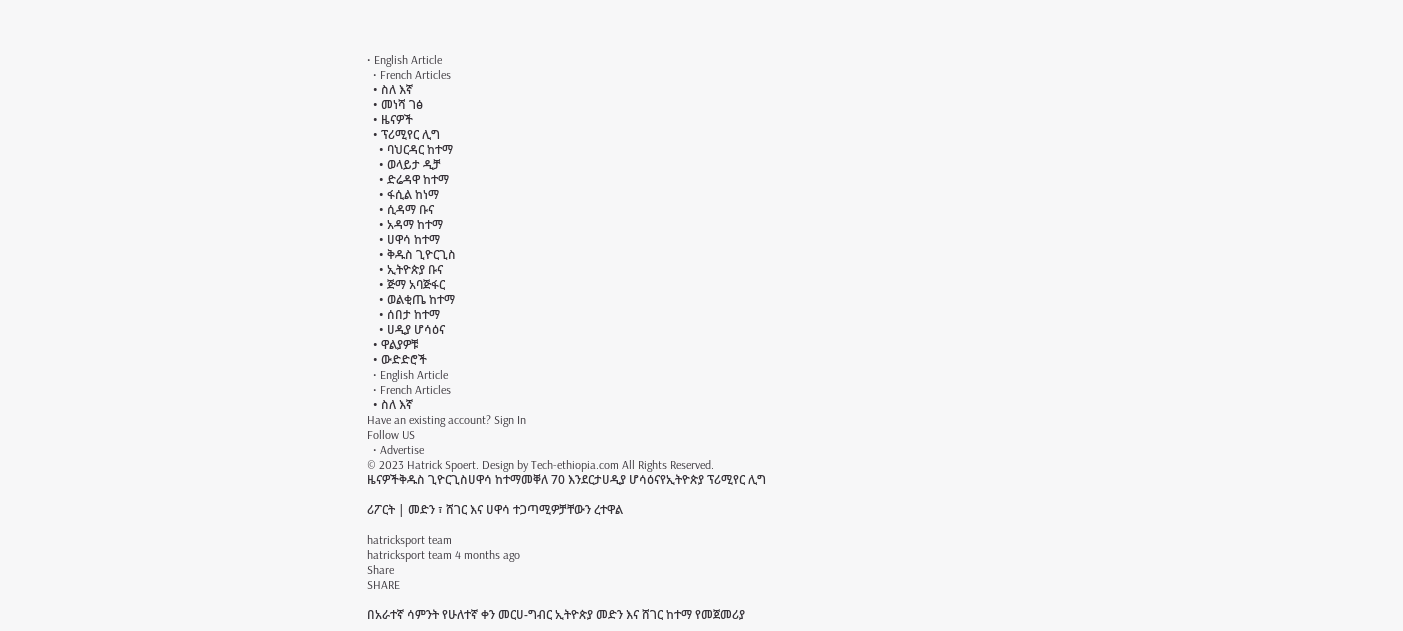• English Article
  • French Articles
  • ስለ እኛ
  • መነሻ ገፅ
  • ዜናዎች
  • ፕሪሚየር ሊግ
    • ባህርዳር ከተማ
    • ወላይታ ዲቻ
    • ድሬዳዋ ከተማ
    • ፋሲል ከነማ
    • ሲዳማ ቡና
    • አዳማ ከተማ
    • ሀዋሳ ከተማ
    • ቅዱስ ጊዮርጊስ
    • ኢትዮጵያ ቡና
    • ጅማ አባጅፋር
    • ወልቂጤ ከተማ
    • ሰበታ ከተማ
    • ሀዲያ ሆሳዕና
  • ዋልያዎቹ
  • ውድድሮች
  • English Article
  • French Articles
  • ስለ እኛ
Have an existing account? Sign In
Follow US
  • Advertise
© 2023 Hatrick Spoert. Design by Tech-ethiopia.com All Rights Reserved.
ዜናዎችቅዱስ ጊዮርጊስሀዋሳ ከተማመቐለ 70 እንደርታሀዲያ ሆሳዕናየኢትዮጵያ ፕሪሚየር ሊግ

ሪፖርት | መድን ፣ ሸገር እና ሀዋሳ ተጋጣሚዎቻቸውን ረተዋል

hatricksport team
hatricksport team 4 months ago
Share
SHARE

በአራተኛ ሳምንት የሁለተኛ ቀን መርሀ-ግብር ኢትዮጵያ መድን እና ሸገር ከተማ የመጀመሪያ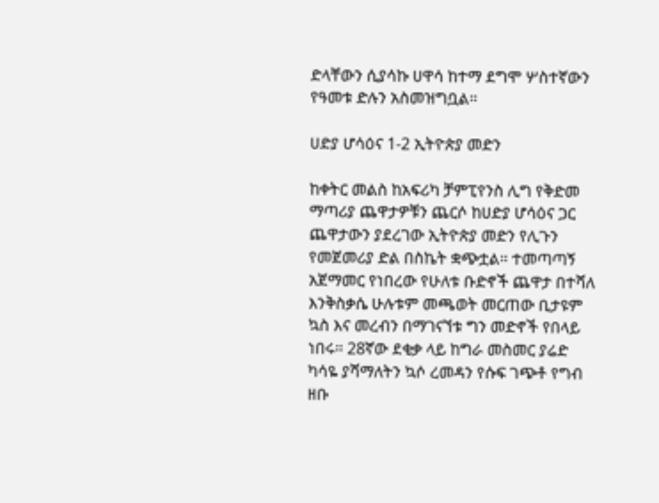ድላቸውን ሲያሳኩ ሀዋሳ ከተማ ደግሞ ሦስተኛውን የዓመቱ ድሉን አስመዝግቧል።

ሀድያ ሆሳዕና 1-2 ኢትዮጵያ መድን

ከቀትር መልስ ከአፍሪካ ቻምፒየንስ ሊግ የቅድመ ማጣሪያ ጨዋታዎቹን ጨርሶ ከሀድያ ሆሳዕና ጋር ጨዋታውን ያደረገው ኢትዮጵያ መድን የሊጉን የመጀመሪያ ድል በስኬት ቋጭቷል። ተመጣጣኝ አጀማመር የነበረው የሁለቱ ቡድኖች ጨዋታ በተሻለ እንቅስቃሴ ሁሉቱም መጫወት መርጠው ቢታዩም ኳስ እና መረብን በማገናኘቱ ግን መድኖች የበላይ ነበሩ። 28ኛው ደቂቃ ላይ ከግራ መስመር ያሬድ ካሳዬ ያሻማለትን ኳሶ ረመዳን የሱፍ ገጭቶ የግብ ዘቡ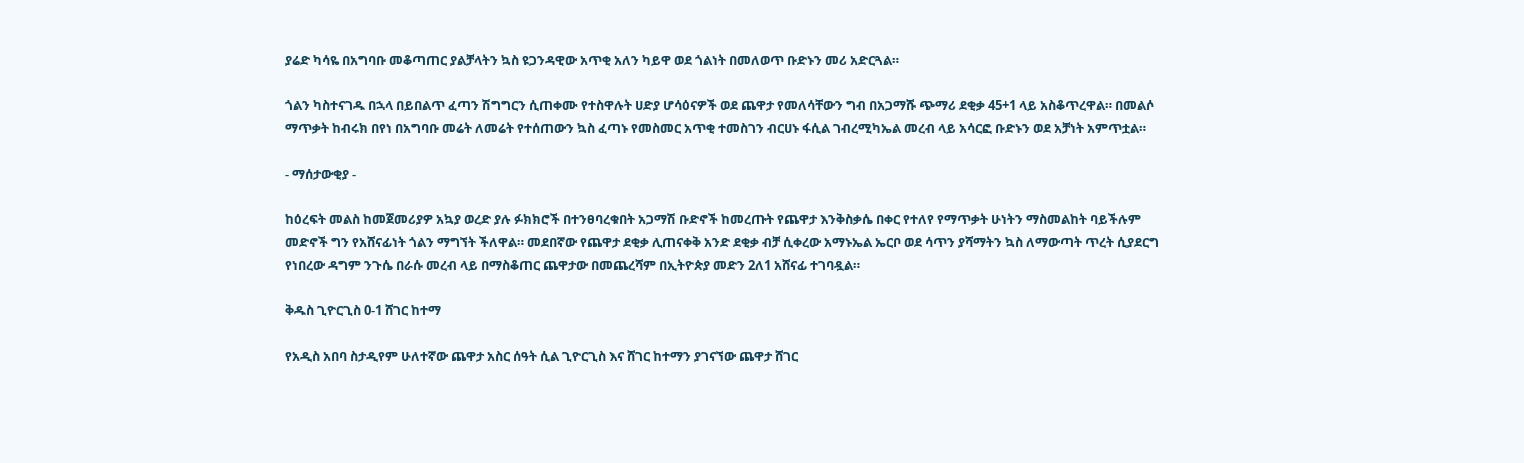ያሬድ ካሳዬ በአግባቡ መቆጣጠር ያልቻላትን ኳስ ዩጋንዳዊው አጥቂ አለን ካይዋ ወደ ጎልነት በመለወጥ ቡድኑን መሪ አድርጓል።

ጎልን ካስተናገዱ በኋላ በይበልጥ ፈጣን ሽግግርን ሲጠቀሙ የተስዋሉት ሀድያ ሆሳዕናዎች ወደ ጨዋታ የመለሳቸውን ግብ በአጋማሹ ጭማሪ ደቂቃ 45+1 ላይ አስቆጥረዋል። በመልሶ ማጥቃት ከብሩክ በየነ በአግባቡ መሬት ለመሬት የተሰጠውን ኳስ ፈጣኑ የመስመር አጥቂ ተመስገን ብርሀኑ ፋሲል ገብረሚካኤል መረብ ላይ አሳርፎ ቡድኑን ወደ አቻነት አምጥቷል።

- ማሰታውቂያ -

ከዕረፍት መልስ ከመጀመሪያዎ አኳያ ወረድ ያሉ ፉክክሮች በተንፀባረቁበት አጋማሽ ቡድኖች ከመረጡት የጨዋታ እንቅስቃሴ በቀር የተለየ የማጥቃት ሁነትን ማስመልከት ባይችሉም መድኖች ግን የአሸናፊነት ጎልን ማግኘት ችለዋል። መደበኛው የጨዋታ ደቂቃ ሊጠናቀቅ አንድ ደቂቃ ብቻ ሲቀረው አማኑኤል ኤርቦ ወደ ሳጥን ያሻማትን ኳስ ለማውጣት ጥረት ሲያደርግ የነበረው ዳግም ንጉሴ በራሱ መረብ ላይ በማስቆጠር ጨዋታው በመጨረሻም በኢትዮጵያ መድን 2ለ1 አሸናፊ ተገባዷል።

ቅዱስ ጊዮርጊስ 0-1 ሸገር ከተማ

የአዲስ አበባ ስታዲየም ሁለተኛው ጨዋታ አስር ሰዓት ሲል ጊዮርጊስ እና ሸገር ከተማን ያገናኘው ጨዋታ ሸገር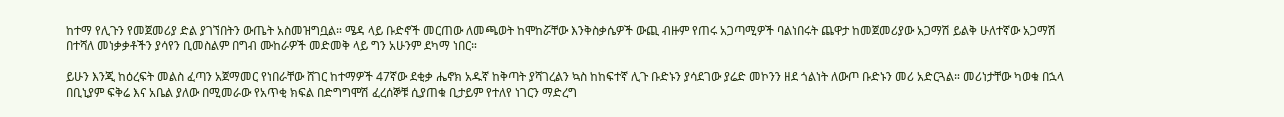ከተማ የሊጉን የመጀመሪያ ድል ያገኘበትን ውጤት አስመዝግቧል። ሜዳ ላይ ቡድኖች መርጠው ለመጫወት ከሞከሯቸው እንቅስቃሴዎች ውጪ ብዙም የጠሩ አጋጣሚዎች ባልነበሩት ጨዋታ ከመጀመሪያው አጋማሽ ይልቅ ሁለተኛው አጋማሽ በተሻለ መነቃቃቶችን ያሳየን ቢመስልም በግብ ሙከራዎች መድመቅ ላይ ግን አሁንም ደካማ ነበር።

ይሁን እንጂ ከዕረፍት መልስ ፈጣን አጀማመር የነበራቸው ሸገር ከተማዎች 47ኛው ደቂቃ ሔኖክ አዱኛ ከቅጣት ያሻገረልን ኳስ ከከፍተኛ ሊጉ ቡድኑን ያሳደገው ያሬድ መኮንን ዘደ ጎልነት ለውጦ ቡድኑን መሪ አድርጓል። መሪነታቸው ካወቁ በኋላ በቢኒያም ፍቅሬ እና አቤል ያለው በሚመራው የአጥቂ ክፍል በድግግሞሽ ፈረሰኞቹ ሲያጠቁ ቢታይም የተለየ ነገርን ማድረግ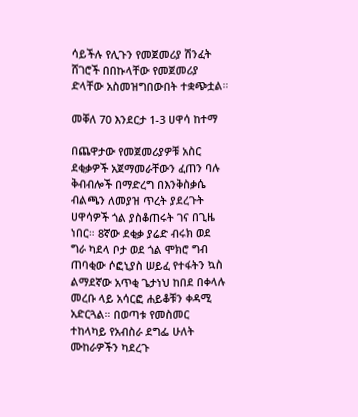ሳይችሉ የሊጉን የመጀመሪያ ሽንፈት ሸገሮች በበኩላቸው የመጀመሪያ ድላቸው አስመዝግበውበት ተቋጭቷል።

መቐለ 70 እንደርታ 1-3 ሀዋሳ ከተማ

በጨዋታው የመጀመሪያዎቹ አስር ደቂቃዎች አጀማመራቸውን ፈጠን ባሉ ቅብብሎች በማድረግ በእንቅስቃሴ ብልጫን ለመያዝ ጥረት ያደረጉት ሀዋሳዎች ጎል ያስቆጠሩት ገና በጊዜ ነበር። 8ኛው ደቂቃ ያሬድ ብሩክ ወደ ግራ ካደላ ቦታ ወደ ጎል ሞክሮ ግብ ጠባቂው ሶፎኒያስ ሠይፈ የተፋትን ኳስ ልማደኛው አጥቂ ጌታነህ ከበደ በቀላሉ መረቡ ላይ አሳርፎ ሐይቆቹን ቀዳሚ አድርጓል። በወጣቱ የመስመር ተከላካይ የአብስራ ደግፌ ሁለት ሙከራዎችን ካደረጉ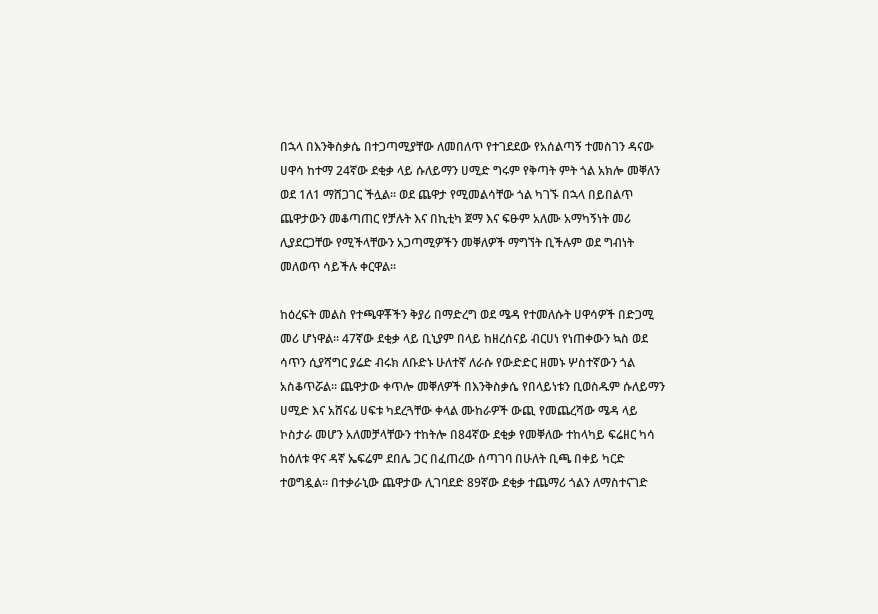በኋላ በእንቅስቃሴ በተጋጣሚያቸው ለመበለጥ የተገደደው የአሰልጣኝ ተመስገን ዳናው ሀዋሳ ከተማ 24ኛው ደቂቃ ላይ ሱለይማን ሀሚድ ግሩም የቅጣት ምት ጎል አክሎ መቐለን ወደ 1ለ1 ማሸጋገር ችሏል። ወደ ጨዋታ የሚመልሳቸው ጎል ካገኙ በኋላ በይበልጥ ጨዋታውን መቆጣጠር የቻሉት እና በኪቲካ ጀማ እና ፍፁም አለሙ አማካኝነት መሪ ሊያደርጋቸው የሚችላቸውን አጋጣሚዎችን መቐለዎች ማግኘት ቢችሉም ወደ ግብነት መለወጥ ሳይችሉ ቀርዋል።

ከዕረፍት መልስ የተጫዋቾችን ቅያሪ በማድረግ ወደ ሜዳ የተመለሱት ሀዋሳዎች በድጋሚ መሪ ሆነዋል። 47ኛው ደቂቃ ላይ ቢኒያም በላይ ከዘረሰናይ ብርሀነ የነጠቀውን ኳስ ወደ ሳጥን ሲያሻግር ያሬድ ብሩክ ለቡድኑ ሁለተኛ ለራሱ የውድድር ዘመኑ ሦስተኛውን ጎል አስቆጥሯል። ጨዋታው ቀጥሎ መቐለዎች በእንቅስቃሴ የበላይነቱን ቢወስዱም ሱለይማን ሀሚድ እና አሸናፊ ሀፍቱ ካደረጓቸው ቀላል ሙከራዎች ውጪ የመጨረሻው ሜዳ ላይ ኮስታራ መሆን አለመቻላቸውን ተከትሎ በ84ኛው ደቂቃ የመቐለው ተከላካይ ፍሬዘር ካሳ ከዕለቱ ዋና ዳኛ ኤፍሬም ደበሌ ጋር በፈጠረው ሰጣገባ በሁለት ቢጫ በቀይ ካርድ ተወግዷል። በተቃራኒው ጨዋታው ሊገባደድ 89ኛው ደቂቃ ተጨማሪ ጎልን ለማስተናገድ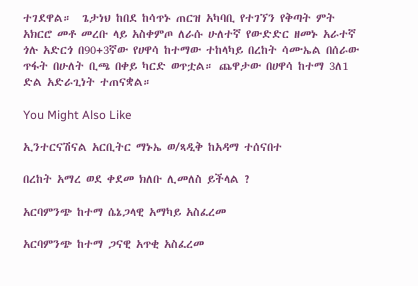ተገደዋል።  ጌታነህ ከበደ ከሳጥኑ ጠርዝ አካባቢ የተገኘን የቅጣት ምት አክርሮ መቶ መረቡ ላይ አስቀምጦ ለራሱ ሁለተኛ የውድድር ዘመኑ አራተኛ ጎሉ አድርጎ በ90+3ኛው የሀዋሳ ከተማው ተከላካይ በረከት ሳሙኤል በሰራው ጥፋት በሁለት ቢጫ በቀይ ካርድ ወጥቷል። ጨዋታው በሀዋሳ ከተማ 3ለ1 ድል አድራጊነት ተጠናቋል።

You Might Also Like

ኢንተርናሽናል አርቢትር ማኑኤ ወ/ጻዲቅ ከአዳማ ተሰናበተ

በረከት አማረ ወደ ቀደመ ክለቡ ሊመለስ ይችላል ?

አርባምንጭ ከተማ ሴኔጋላዊ አማካይ አስፈረመ

አርባምንጭ ከተማ ጋናዊ አጥቂ አስፈረመ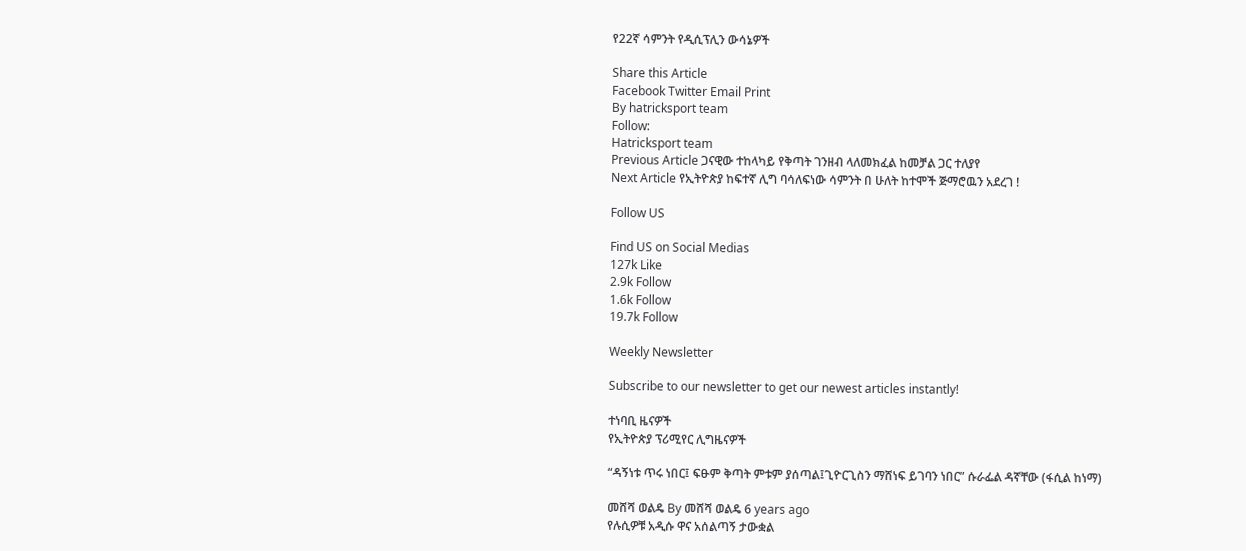የ22ኛ ሳምንት የዲሲፕሊን ውሳኔዎች

Share this Article
Facebook Twitter Email Print
By hatricksport team
Follow:
Hatricksport team
Previous Article ጋናዊው ተከላካይ የቅጣት ገንዘብ ላለመክፈል ከመቻል ጋር ተለያየ
Next Article የኢትዮጵያ ከፍተኛ ሊግ ባሳለፍነው ሳምንት በ ሁለት ከተሞች ጅማሮዉን አደረገ !

Follow US

Find US on Social Medias
127k Like
2.9k Follow
1.6k Follow
19.7k Follow

Weekly Newsletter

Subscribe to our newsletter to get our newest articles instantly!

ተነባቢ ዜናዎች
የኢትዮጵያ ፕሪሚየር ሊግዜናዎች

“ዳኝነቱ ጥሩ ነበር፤ ፍፁም ቅጣት ምቱም ያሰጣል፤ጊዮርጊስን ማሸነፍ ይገባን ነበር” ሱራፌል ዳኛቸው (ፋሲል ከነማ)

መሸሻ ወልዴ By መሸሻ ወልዴ 6 years ago
የሉሲዎቹ አዲሱ ዋና አሰልጣኝ ታውቋል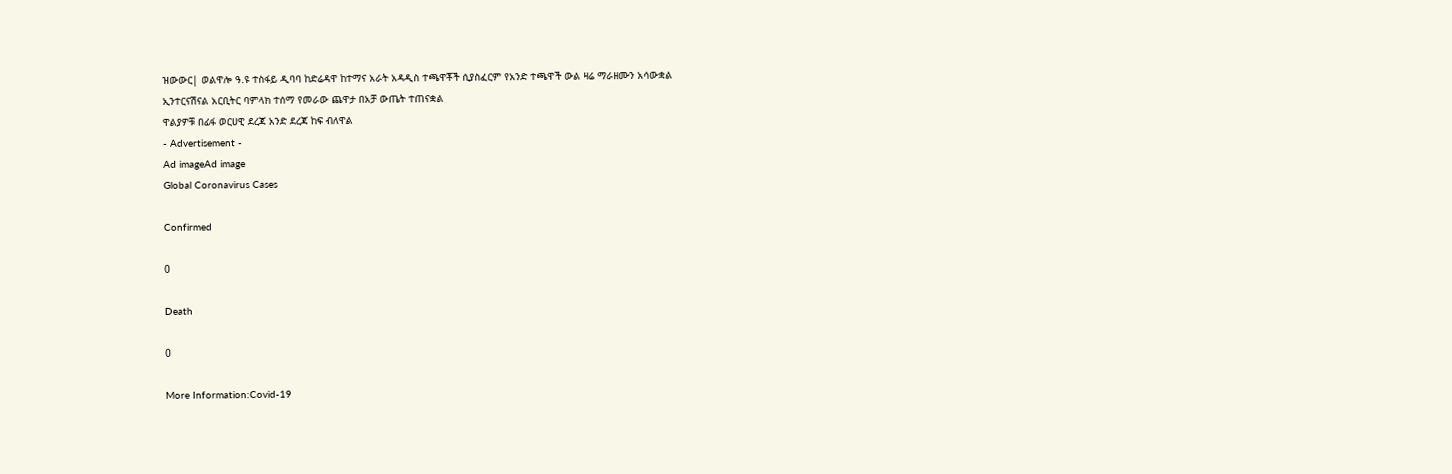ዝውውር| ወልዋሎ ዓ.ዩ ተስፋይ ዲባባ ከድሬዳዋ ከተማና አራት አዳዲስ ተጫዋቾች ሲያስፈርም የአንድ ተጫዋች ውል ዛሬ ማራዘሙን አሳውቋል
ኢንተርናሽናል አርቢትር ባምላክ ተሰማ የመራው ጨዋታ በአቻ ውጤት ተጠናቋል
ዋልያዎቹ በፊፋ ወርሀዊ ደረጃ አንድ ደረጃ ከፍ ብለዋል
- Advertisement -
Ad imageAd image
Global Coronavirus Cases

Confirmed

0

Death

0

More Information:Covid-19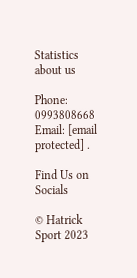Statistics
about us

Phone: 0993808668 Email: [email protected] .

Find Us on Socials

© Hatrick Sport 2023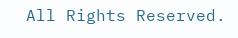All Rights Reserved.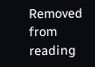Removed from reading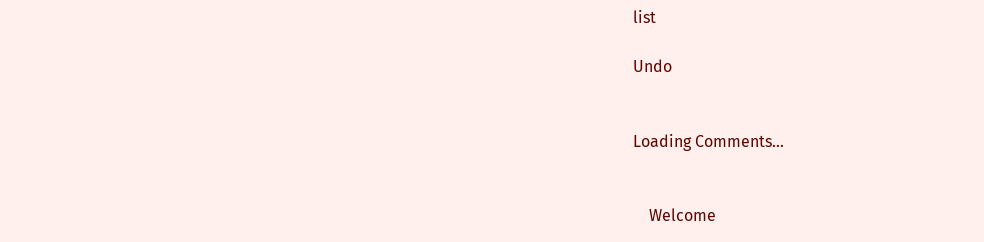list

Undo


Loading Comments...


    Welcome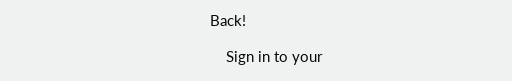Back!

    Sign in to your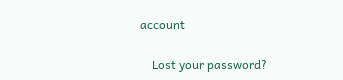account

    Lost your password?